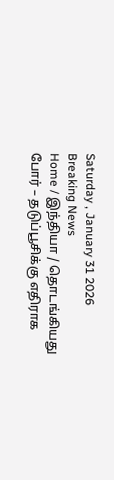Saturday , January 31 2026
Breaking News
Home / இந்தியா / தொடங்கியது போர் – தடுப்பூசிக்கு எதிராக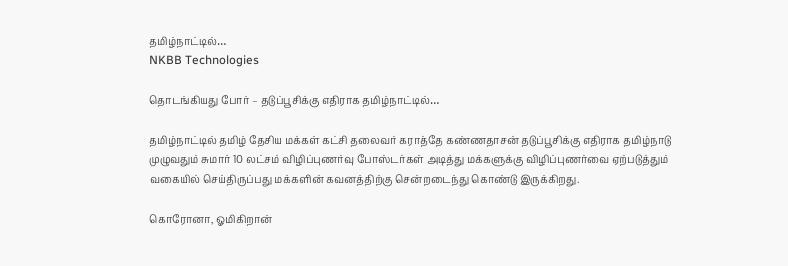தமிழ்நாட்டில்…
NKBB Technologies

தொடங்கியது போர் – தடுப்பூசிக்கு எதிராக தமிழ்நாட்டில்…

தமிழ்நாட்டில் தமிழ் தேசிய மக்கள் கட்சி தலைவர் கராத்தே கண்ணதாசன் தடுப்பூசிக்கு எதிராக தமிழ்நாடு முழுவதும் சுமார் 10 லட்சம் விழிப்புணர்வு போஸ்டர்கள் அடித்து மக்களுக்கு விழிப்புணர்வை ஏற்படுத்தும் வகையில் செய்திருப்பது மக்களின் கவனத்திற்கு சென்றடைந்து கொண்டு இருக்கிறது.

கொரோனா, ஓமிகிறான்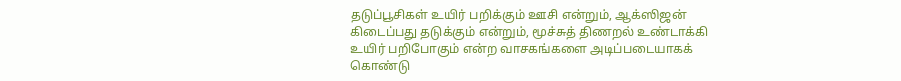தடுப்பூசிகள் உயிர் பறிக்கும் ஊசி என்றும், ஆக்ஸிஜன் கிடைப்பது தடுக்கும் என்றும், மூச்சுத் திணறல் உண்டாக்கி உயிர் பறிபோகும் என்ற வாசகங்களை அடிப்படையாகக் கொண்டு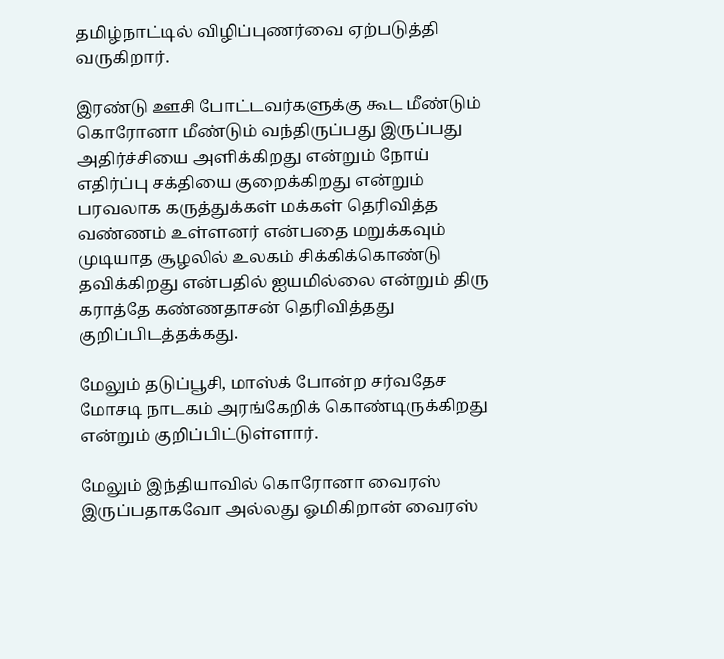தமிழ்நாட்டில் விழிப்புணர்வை ஏற்படுத்தி வருகிறார்.

இரண்டு ஊசி போட்டவர்களுக்கு கூட மீண்டும் கொரோனா மீண்டும் வந்திருப்பது இருப்பது அதிர்ச்சியை அளிக்கிறது என்றும் நோய் எதிர்ப்பு சக்தியை குறைக்கிறது என்றும் பரவலாக கருத்துக்கள் மக்கள் தெரிவித்த வண்ணம் உள்ளனர் என்பதை மறுக்கவும் முடியாத சூழலில் உலகம் சிக்கிக்கொண்டு தவிக்கிறது என்பதில் ஐயமில்லை என்றும் திரு கராத்தே கண்ணதாசன் தெரிவித்தது குறிப்பிடத்தக்கது.

மேலும் தடுப்பூசி, மாஸ்க் போன்ற சர்வதேச மோசடி நாடகம் அரங்கேறிக் கொண்டிருக்கிறது என்றும் குறிப்பிட்டுள்ளார்.

மேலும் இந்தியாவில் கொரோனா வைரஸ் இருப்பதாகவோ அல்லது ஓமிகிறான் வைரஸ்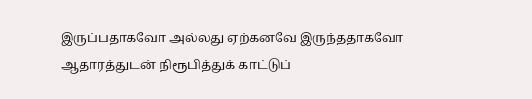இருப்பதாகவோ அல்லது ஏற்கனவே இருந்ததாகவோ ஆதாரத்துடன் நிரூபித்துக் காட்டுப்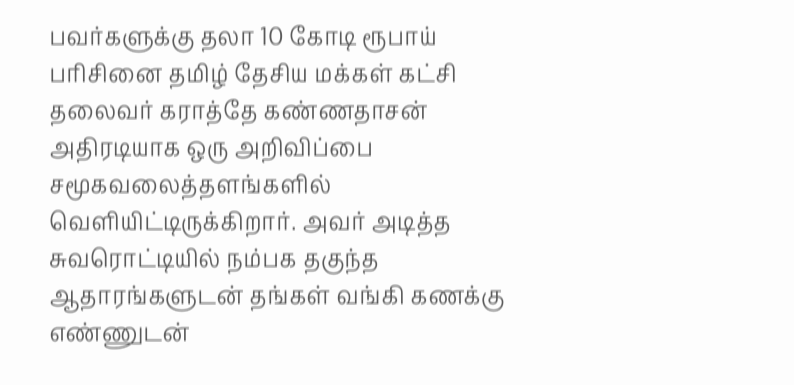பவர்களுக்கு தலா 10 கோடி ரூபாய் பரிசினை தமிழ் தேசிய மக்கள் கட்சி தலைவர் கராத்தே கண்ணதாசன் அதிரடியாக ஒரு அறிவிப்பை சமூகவலைத்தளங்களில் வெளியிட்டிருக்கிறார். அவர் அடித்த சுவரொட்டியில் நம்பக தகுந்த ஆதாரங்களுடன் தங்கள் வங்கி கணக்கு எண்ணுடன்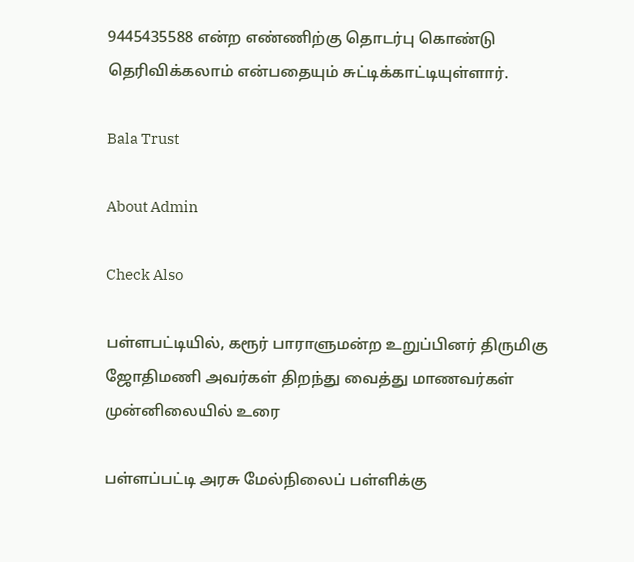9445435588 என்ற எண்ணிற்கு தொடர்பு கொண்டு தெரிவிக்கலாம் என்பதையும் சுட்டிக்காட்டியுள்ளார்.

Bala Trust

About Admin

Check Also

பள்ளபட்டியில், கரூர் பாராளுமன்ற உறுப்பினர் திருமிகு ஜோதிமணி அவர்கள் திறந்து வைத்து மாணவர்கள் முன்னிலையில் உரை

பள்ளப்பட்டி அரசு மேல்நிலைப் பள்ளிக்கு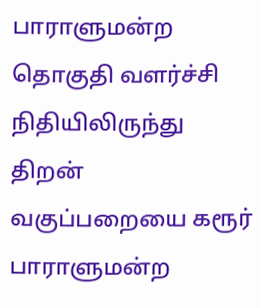பாராளுமன்ற தொகுதி வளர்ச்சி நிதியிலிருந்து திறன் வகுப்பறையை கரூர் பாராளுமன்ற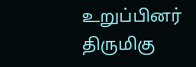உறுப்பினர் திருமிகு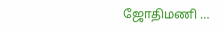ஜோதிமணி …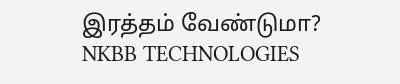இரத்தம் வேண்டுமா?
NKBB TECHNOLOGIES